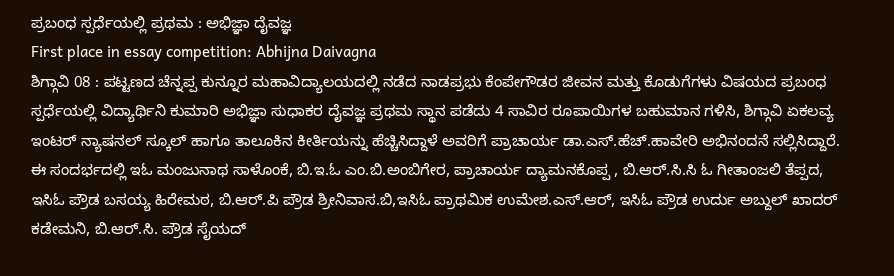ಪ್ರಬಂಧ ಸ್ಪರ್ಧೆಯಲ್ಲಿ ಪ್ರಥಮ : ಅಭಿಜ್ಞಾ ದೈವಜ್ಞ
First place in essay competition: Abhijna Daivagna
ಶಿಗ್ಗಾವಿ 08 : ಪಟ್ಟಣದ ಚೆನ್ನಪ್ಪ ಕುನ್ನೂರ ಮಹಾವಿದ್ಯಾಲಯದಲ್ಲಿ ನಡೆದ ನಾಡಪ್ರಭು ಕೆಂಪೇಗೌಡರ ಜೀವನ ಮತ್ತು ಕೊಡುಗೆಗಳು ವಿಷಯದ ಪ್ರಬಂಧ ಸ್ಪರ್ಧೆಯಲ್ಲಿ ವಿದ್ಯಾರ್ಥಿನಿ ಕುಮಾರಿ ಅಭಿಜ್ಞಾ ಸುಧಾಕರ ದೈವಜ್ಞ ಪ್ರಥಮ ಸ್ಥಾನ ಪಡೆದು 4 ಸಾವಿರ ರೂಪಾಯಿಗಳ ಬಹುಮಾನ ಗಳಿಸಿ, ಶಿಗ್ಗಾವಿ ಏಕಲವ್ಯ ಇಂಟರ್ ನ್ಯಾಷನಲ್ ಸ್ಕೂಲ್ ಹಾಗೂ ತಾಲೂಕಿನ ಕೀರ್ತಿಯನ್ನು ಹೆಚ್ಚಿಸಿದ್ದಾಳೆ ಅವರಿಗೆ ಪ್ರಾಚಾರ್ಯ ಡಾ.ಎಸ್.ಹೆಚ್.ಹಾವೇರಿ ಅಭಿನಂದನೆ ಸಲ್ಲಿಸಿದ್ದಾರೆ. ಈ ಸಂದರ್ಭದಲ್ಲಿ ಇಓ ಮಂಜುನಾಥ ಸಾಳೊಂಕೆ, ಬಿ.ಇ.ಓ ಎಂ.ಬಿ.ಅಂಬಿಗೇರ, ಪ್ರಾಚಾರ್ಯ ದ್ಯಾಮನಕೊಪ್ಪ , ಬಿ.ಆರ್.ಸಿ.ಸಿ ಓ ಗೀತಾಂಜಲಿ ತೆಪ್ಪದ, ಇಸಿಓ ಪ್ರೌಡ ಬಸಯ್ಯ ಹಿರೇಮಠ, ಬಿ.ಆರ್.ಪಿ ಪ್ರೌಡ ಶ್ರೀನಿವಾಸ.ಬಿ,ಇಸಿಓ ಪ್ರಾಥಮಿಕ ಉಮೇಶ.ಎಸ್.ಆರ್, ಇಸಿಓ ಪ್ರೌಡ ಉರ್ದು ಅಬ್ದುಲ್ ಖಾದರ್ ಕಡೇಮನಿ, ಬಿ.ಆರ್.ಸಿ. ಪ್ರೌಡ ಸೈಯದ್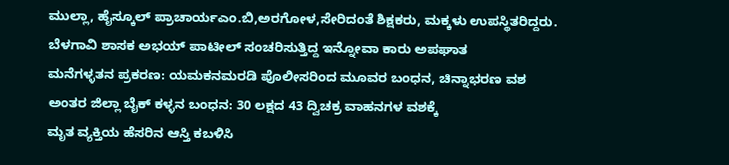ಮುಲ್ಲಾ, ಹೈಸ್ಕೂಲ್ ಪ್ರಾಚಾರ್ಯಎಂ.ಬಿ,ಅರಗೋಳ,ಸೇರಿದಂತೆ ಶಿಕ್ಷಕರು, ಮಕ್ಕಳು ಉಪಸ್ಥಿತರಿದ್ದರು.
ಬೆಳಗಾವಿ ಶಾಸಕ ಅಭಯ್ ಪಾಟೀಲ್ ಸಂಚರಿಸುತ್ತಿದ್ದ ಇನ್ನೋವಾ ಕಾರು ಅಪಘಾತ
ಮನೆಗಳ್ಳತನ ಪ್ರಕರಣ: ಯಮಕನಮರಡಿ ಪೊಲೀಸರಿಂದ ಮೂವರ ಬಂಧನ, ಚಿನ್ನಾಭರಣ ವಶ
ಅಂತರ ಜಿಲ್ಲಾ ಬೈಕ್ ಕಳ್ಳನ ಬಂಧನ: 30 ಲಕ್ಷದ 43 ದ್ವಿಚಕ್ರ ವಾಹನಗಳ ವಶಕ್ಕೆ
ಮೃತ ವ್ಯಕ್ತಿಯ ಹೆಸರಿನ ಆಸ್ತಿ ಕಬಳಿಸಿ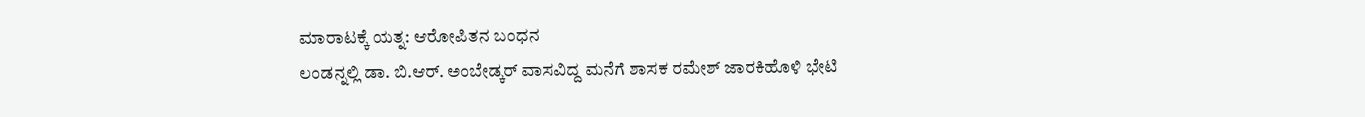ಮಾರಾಟಕ್ಕೆ ಯತ್ನ: ಆರೋಪಿತನ ಬಂಧನ
ಲಂಡನ್ನಲ್ಲಿ ಡಾ. ಬಿ.ಆರ್. ಅಂಬೇಡ್ಕರ್ ವಾಸವಿದ್ದ ಮನೆಗೆ ಶಾಸಕ ರಮೇಶ್ ಜಾರಕಿಹೊಳಿ ಭೇಟಿ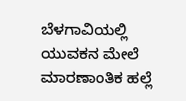ಬೆಳಗಾವಿಯಲ್ಲಿ ಯುವಕನ ಮೇಲೆ ಮಾರಣಾಂತಿಕ ಹಲ್ಲೆ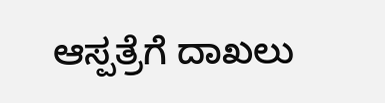ಆಸ್ಪತ್ರೆಗೆ ದಾಖಲು